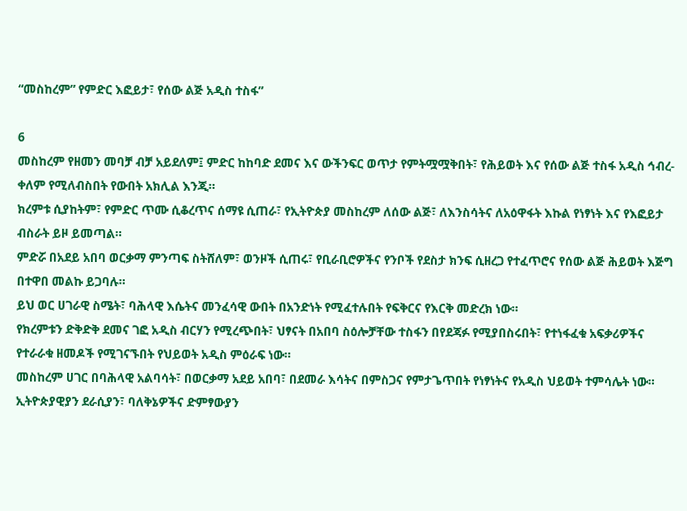“መስከረም” የምድር እፎይታ፣ የሰው ልጅ አዲስ ተስፋ”

6
መስከረም የዘመን መባቻ ብቻ አይደለም፤ ምድር ከከባድ ደመና እና ውችንፍር ወጥታ የምትሟሟቅበት፣ የሕይወት እና የሰው ልጅ ተስፋ አዲስ ኅብረ-ቀለም የሚለብስበት የውበት አክሊል እንጂ።
ክረምቱ ሲያከትም፣ የምድር ጥሙ ሲቆረጥና ሰማዩ ሲጠራ፣ የኢትዮጵያ መስከረም ለሰው ልጅ፣ ለእንስሳትና ለአዕዋፋት እኩል የነፃነት እና የእፎይታ ብስራት ይዞ ይመጣል።
ምድሯ በአደይ አበባ ወርቃማ ምንጣፍ ስትሸለም፣ ወንዞች ሲጠሩ፣ የቢራቢሮዎችና የንቦች የደስታ ክንፍ ሲዘረጋ የተፈጥሮና የሰው ልጅ ሕይወት እጅግ በተዋበ መልኩ ይጋባሉ።
ይህ ወር ሀገራዊ ስሜት፣ ባሕላዊ እሴትና መንፈሳዊ ውበት በአንድነት የሚፈተሉበት የፍቅርና የእርቅ መድረክ ነው።
የክረምቱን ድቅድቅ ደመና ገፎ አዲስ ብርሃን የሚረጭበት፣ ህፃናት በአበባ ስዕሎቻቸው ተስፋን በየደጃፉ የሚያበስሩበት፣ የተነፋፈቁ አፍቃሪዎችና የተራራቁ ዘመዶች የሚገናኙበት የህይወት አዲስ ምዕራፍ ነው።
መስከረም ሀገር በባሕላዊ አልባሳት፣ በወርቃማ አደይ አበባ፣ በደመራ እሳትና በምስጋና የምታጌጥበት የነፃነትና የአዲስ ህይወት ተምሳሌት ነው።
ኢትዮጵያዊያን ደራሲያን፣ ባለቅኔዎችና ድምፃውያን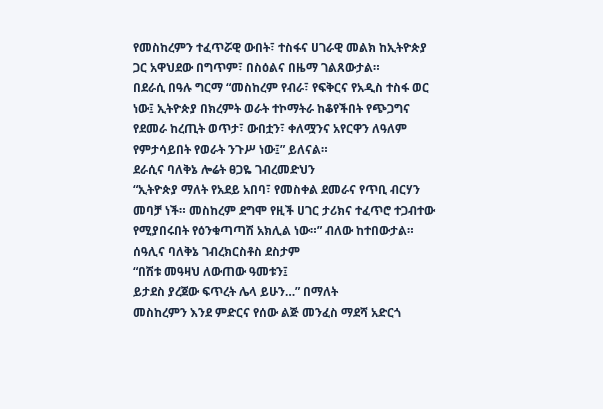የመስከረምን ተፈጥሯዊ ውበት፣ ተስፋና ሀገራዊ መልክ ከኢትዮጵያ ጋር አዋህደው በግጥም፣ በስዕልና በዜማ ገልጸውታል።
በደራሲ በዓሉ ግርማ “መስከረም የብራ፣ የፍቅርና የአዲስ ተስፋ ወር ነው፤ ኢትዮጵያ በክረምት ወራት ተኮማትራ ከቆየችበት የጭጋግና የደመራ ከረጢት ወጥታ፣ ውበቷን፣ ቀለሟንና አየርዋን ለዓለም የምታሳይበት የወራት ንጉሥ ነው፤” ይለናል።
ደራሲና ባለቅኔ ሎሬት ፀጋዬ ገብረመድህን
“ኢትዮጵያ ማለት የአደይ አበባ፣ የመስቀል ደመራና የጥቢ ብርሃን መባቻ ነች። መስከረም ደግሞ የዚች ሀገር ታሪክና ተፈጥሮ ተጋብተው የሚያበሩበት የዕንቁጣጣሽ አክሊል ነው።” ብለው ከተበውታል።
ሰዓሊና ባለቅኔ ገብረክርስቶስ ደስታም
“በሽቱ መዓዛህ ለውጠው ዓመቱን፤
ይታደስ ያረጀው ፍጥረት ሌላ ይሁን…” በማለት
መስከረምን እንደ ምድርና የሰው ልጅ መንፈስ ማደሻ አድርጎ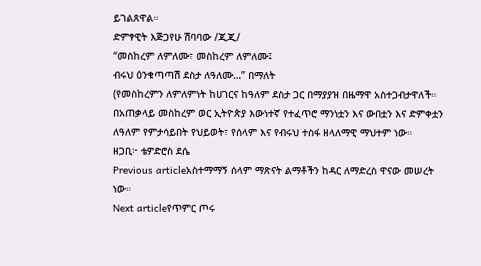ይገልጸዋል።
ድምፃዊት እጅጋየሁ ሽባባው /ጂጂ/
“መስከረም ለምለሙ፣ መስከረም ለምለሙ፤
ብሩህ ዕንቁጣጣሽ ደስታ ለዓለሙ…” በማለት
(የመስከረምን ለምለምነት ከሀገርና ከዓለም ደስታ ጋር በማያያዝ በዜማዋ አስተጋብታዋለች።
በአጠቃላይ መስከረም ወር ኢትዮጵያ እውነተኛ የተፈጥሮ ማንነቷን እና ውበቷን እና ድምቀቷን ለዓለም የምታሳይበት የህይወት፣ የሰላም እና የብሩህ ተስፋ ዘላለማዊ ማህተም ነው።
ዘጋቢ፦ ቴዎድሮስ ደሴ
Previous articleአስተማማኝ ሰላም ማጽናት ልማቶችን ከዳር ለማድረስ ዋናው መሠረት ነው።
Next articleየጥምር ጦሩ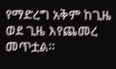የማድረግ አቅም ከጊዜ ወደ ጊዜ እየጨመረ መጥቷል።